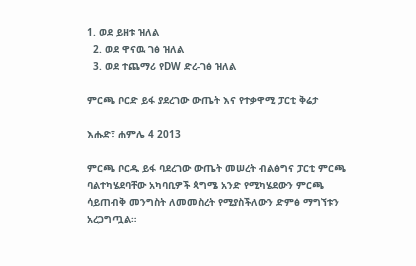1. ወደ ይዘቱ ዝለል
  2. ወደ ዋናዉ ገፅ ዝለል
  3. ወደ ተጨማሪ የDW ድረ-ገፅ ዝለል

ምርጫ ቦርድ ይፋ ያደረገው ውጤት እና የተቃዋሚ ፓርቲ ቅሬታ

እሑድ፣ ሐምሌ 4 2013

ምርጫ ቦርዱ ይፋ ባደረገው ውጤት መሠረት ብልፅግና ፓርቲ ምርጫ ባልተካሄደባቸው አካባቢዎች ጳግሜ አንድ የሚካሄደውን ምርጫ ሳይጠብቅ መንግስት ለመመስረት የሚያስችለውን ድምፅ ማግኘቱን አረጋግጧል።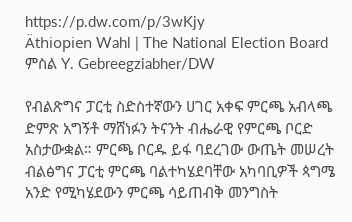https://p.dw.com/p/3wKjy
Äthiopien Wahl | The National Election Board
ምስል Y. Gebreegziabher/DW

የብልጽግና ፓርቲ ስድስተኛውን ሀገር አቀፍ ምርጫ አብላጫ ድምጽ አግኝቶ ማሸነፉን ትናንት ብሔራዊ የምርጫ ቦርድ አስታውቋል። ምርጫ ቦርዱ ይፋ ባደረገው ውጤት መሠረት ብልፅግና ፓርቲ ምርጫ ባልተካሄደባቸው አካባቢዎች ጳግሜ አንድ የሚካሄደውን ምርጫ ሳይጠብቅ መንግስት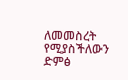ለመመስረት የሚያስችለውን ድምፅ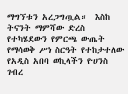ማግኘቱን አረጋግጧል።  እስከ ትናንት ማምሻው ድረስ የተካሄደውን የምርጫ ውጤት የማሳወቅ ሥነ ስርዓት የተከታተለው የአዲስ አበባ ወኪላችን ዮሀንስ ገብረ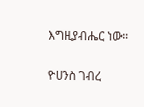እግዚያብሔር ነው።

ዮሀንስ ገብረ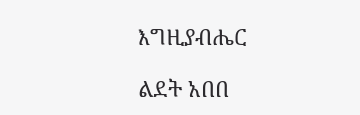እግዚያብሔር

ልደት አበበ